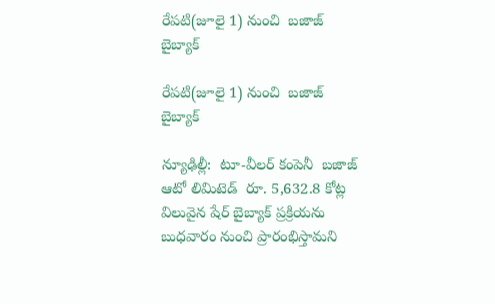రేపటి(జూలై 1) నుంచి  బజాజ్ బైబ్యాక్‌‌‌‌

రేపటి(జూలై 1) నుంచి  బజాజ్ బైబ్యాక్‌‌‌‌

న్యూఢిల్లీ:  టూ-వీలర్ కంపెనీ  బజాజ్ ఆటో లిమిటెడ్  రూ. 5,632.8 కోట్ల విలువైన షేర్‌‌‌‌‌‌‌‌ బైబ్యాక్ ప్రక్రియను బుధవారం నుంచి ప్రారంభిస్తామని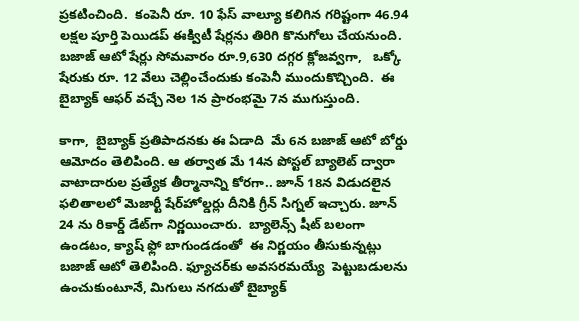ప్రకటించింది.  కంపెనీ రూ. 10 ఫేస్ వాల్యూ కలిగిన గరిష్టంగా 46.94 లక్షల పూర్తి పెయిడప్ ఈక్విటీ షేర్లను తిరిగి కొనుగోలు చేయనుంది. బజాజ్ ఆటో షేర్లు సోమవారం రూ.9,630 దగ్గర క్లోజవ్వగా,   ఒక్కో షేరుకు రూ. 12 వేలు చెల్లించేందుకు కంపెనీ ముందుకొచ్చింది.  ఈ బైబ్యాక్ ఆఫర్ వచ్చే నెల 1న ప్రారంభమై 7న ముగుస్తుంది.

కాగా,  బైబ్యాక్ ప్రతిపాదనకు ఈ ఏడాది  మే 6న బజాజ్ ఆటో బోర్డు ఆమోదం తెలిపింది. ఆ తర్వాత మే 14న పోస్టల్ బ్యాలెట్ ద్వారా వాటాదారుల ప్రత్యేక తీర్మానాన్ని కోరగా.. జూన్ 18న విడుదలైన ఫలితాలలో మెజార్టీ షేర్‌‌‌‌హోల్డర్లు దీనికి గ్రీన్ సిగ్నల్ ఇచ్చారు. జూన్ 24 ను రికార్డ్ డేట్‌‌‌‌గా నిర్ణయించారు.  బ్యాలెన్స్ షీట్ బలంగా ఉండటం, క్యాష్ ఫ్లో బాగుండడంతో  ఈ నిర్ణయం తీసుకున్నట్లు బజాజ్ ఆటో తెలిపింది. ఫ్యూచర్‌‌‌‌‌‌‌‌కు అవసరమయ్యే  పెట్టుబడులను  ఉంచుకుంటూనే, మిగులు నగదుతో బైబ్యాక్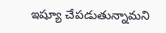ఇష్యూ చేపడుతున్నామని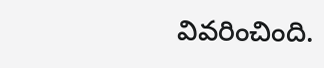వివరించింది.